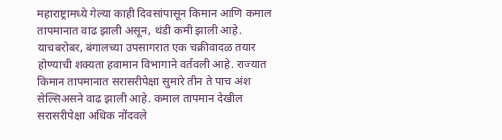महाराष्ट्रामध्ये गेल्या काही दिवसांपासून किमान आणि कमाल तापमानात वाढ झाली असून, थंडी कमी झाली आहे. याचबरोबर, बंगालच्या उपसागरात एक चक्रीवादळ तयार होण्याची शक्यता हवामान विभागाने वर्तवली आहे. राज्यात किमान तापमानात सरासरीपेक्षा सुमारे तीन ते पाच अंश सेल्सिअसने वाढ झाली आहे. कमाल तापमान देखील सरासरीपेक्षा अधिक नोंदवले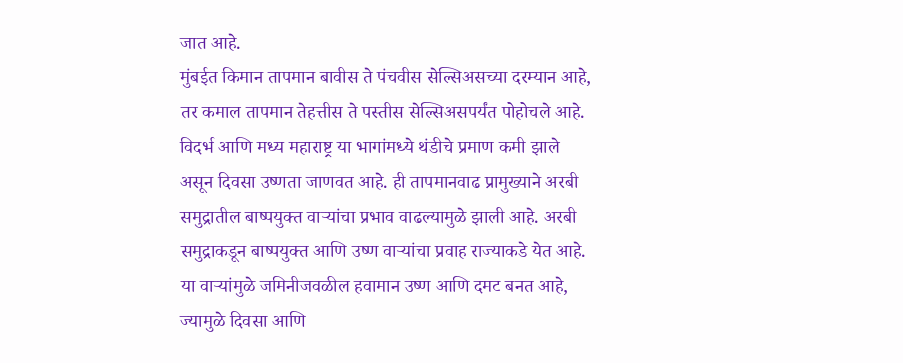जात आहे.
मुंबईत किमान तापमान बावीस ते पंचवीस सेल्सिअसच्या दरम्यान आहे, तर कमाल तापमान तेहत्तीस ते पस्तीस सेल्सिअसपर्यंत पोहोचले आहे. विदर्भ आणि मध्य महाराष्ट्र या भागांमध्ये थंडीचे प्रमाण कमी झाले असून दिवसा उष्णता जाणवत आहे. ही तापमानवाढ प्रामुख्याने अरबी समुद्रातील बाष्पयुक्त वाऱ्यांचा प्रभाव वाढल्यामुळे झाली आहे. अरबी समुद्राकडून बाष्पयुक्त आणि उष्ण वाऱ्यांचा प्रवाह राज्याकडे येत आहे. या वाऱ्यांमुळे जमिनीजवळील हवामान उष्ण आणि दमट बनत आहे, ज्यामुळे दिवसा आणि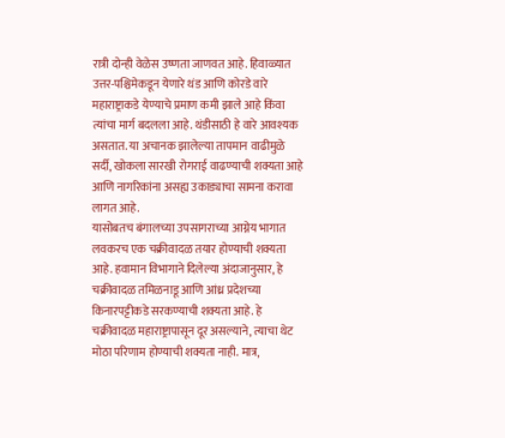रात्री दोन्ही वेळेस उष्णता जाणवत आहे. हिवाळ्यात उत्तर-पश्चिमेकडून येणारे थंड आणि कोरडे वारे महाराष्ट्राकडे येण्याचे प्रमाण कमी झाले आहे किंवा त्यांचा मार्ग बदलला आहे. थंडीसाठी हे वारे आवश्यक असतात. या अचानक झालेल्या तापमान वाढीमुळे सर्दी, खोकला सारखी रोगराई वाढण्याची शक्यता आहे आणि नागरिकांना असह्य उकाड्याचा सामना करावा लागत आहे.
यासोबतच बंगालच्या उपसागराच्या आग्नेय भागात लवकरच एक चक्रीवादळ तयार होण्याची शक्यता आहे. हवामान विभागाने दिलेल्या अंदाजानुसार, हे चक्रीवादळ तमिळनाडू आणि आंध्र प्रदेशच्या किनारपट्टीकडे सरकण्याची शक्यता आहे. हे चक्रीवादळ महाराष्ट्रापासून दूर असल्याने, त्याचा थेट मोठा परिणाम होण्याची शक्यता नाही. मात्र,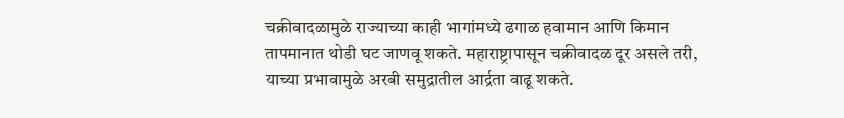चक्रीवादळामुळे राज्याच्या काही भागांमध्ये ढगाळ हवामान आणि किमान तापमानात थोडी घट जाणवू शकते. महाराष्ट्रापासून चक्रीवादळ दूर असले तरी, याच्या प्रभावामुळे अरबी समुद्रातील आर्द्रता वाढू शकते.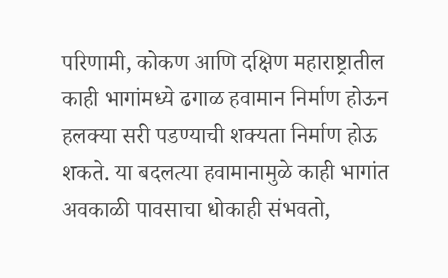परिणामी, कोकण आणि दक्षिण महाराष्ट्रातील काही भागांमध्ये ढगाळ हवामान निर्माण होऊन हलक्या सरी पडण्याची शक्यता निर्माण होऊ शकते. या बदलत्या हवामानामुळे काही भागांत अवकाळी पावसाचा धोकाही संभवतो,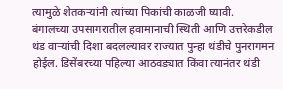त्यामुळे शेतकऱ्यांनी त्यांच्या पिकांची काळजी घ्यावी.
बंगालच्या उपसागरातील हवामानाची स्थिती आणि उत्तरेकडील थंड वाऱ्यांची दिशा बदलल्यावर राज्यात पुन्हा थंडीचे पुनरागमन होईल. डिसेंबरच्या पहिल्या आठवड्यात किंवा त्यानंतर थंडी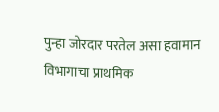पुन्हा जोरदार परतेल असा हवामान विभागाचा प्राथमिक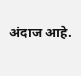अंदाज आहे.